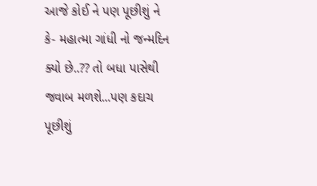આજે કોઈ ને પણ પૂછીશું ને કે- મહાત્મા ગાંધી નો જન્મદિન ક્યો છે..?? તો બધા પાસેથી જવાબ મળશે...પણ કદાચ પૂછીશું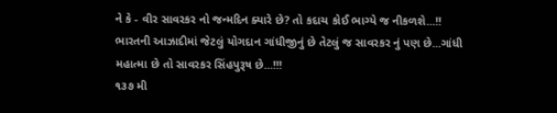ને કે - વીર સાવરકર નો જન્મદિન ક્યારે છે? તો કદાચ કોઈ ભાગ્યે જ નીકળશે...!!
ભારતની આઝાદીમાં જેટલું યોગદાન ગાંધીજીનું છે તેટલું જ સાવરકર નું પણ છે...ગાંધી મહાત્મા છે તો સાવરકર સિંહપુરૂષ છે...!!!
૧૩૭ મી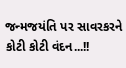જન્મજયંતિ પર સાવરકરને કોટી કોટી વંદન...!!